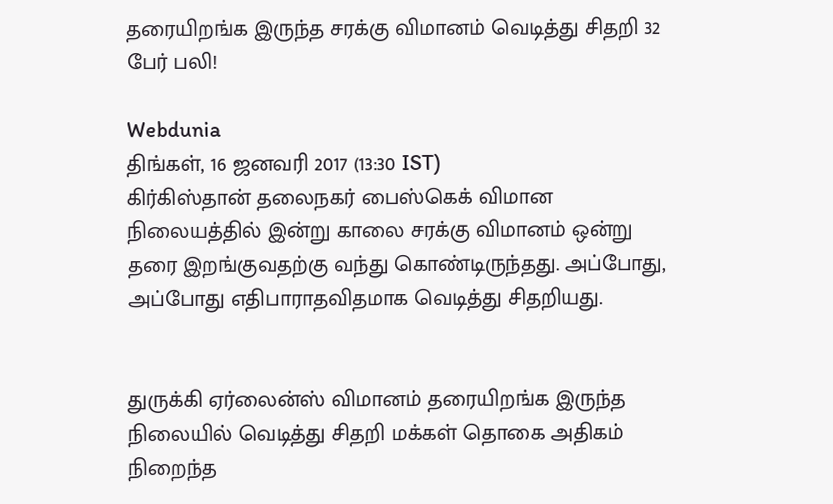தரையிறங்க இருந்த சரக்கு விமானம் வெடித்து சிதறி 32 பேர் பலி!

Webdunia
திங்கள், 16 ஜனவரி 2017 (13:30 IST)
கிர்கிஸ்தான் தலைநகர் பைஸ்கெக் விமான நிலையத்தில் இன்று காலை சரக்கு விமானம் ஒன்று தரை இறங்குவதற்கு வந்து கொண்டிருந்தது. அப்போது, அப்போது எதிபாராதவிதமாக வெடித்து சிதறியது.


துருக்கி ஏர்லைன்ஸ் விமானம் தரையிறங்க இருந்த நிலையில் வெடித்து சிதறி மக்கள் தொகை அதிகம் நிறைந்த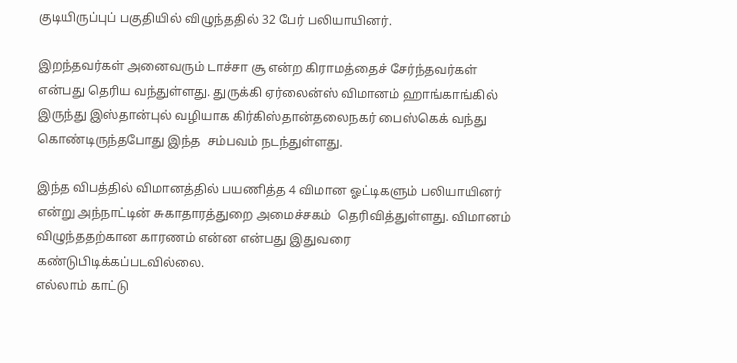குடியிருப்புப் பகுதியில் விழுந்ததில் 32 பேர் பலியாயினர்.

இறந்தவர்கள் அனைவரும் டாச்சா சூ என்ற கிராமத்தைச் சேர்ந்தவர்கள் என்பது தெரிய வந்துள்ளது. துருக்கி ஏர்லைன்ஸ் விமானம் ஹாங்காங்கில் இருந்து இஸ்தான்புல் வழியாக கிர்கிஸ்தான்தலைநகர் பைஸ்கெக் வந்து கொண்டிருந்தபோது இந்த  சம்பவம் நடந்துள்ளது.

இந்த விபத்தில் விமானத்தில் பயணித்த 4 விமான ஓட்டிகளும் பலியாயினர் என்று அந்நாட்டின் சுகாதாரத்துறை அமைச்சகம்  தெரிவித்துள்ளது. விமானம் விழுந்ததற்கான காரணம் என்ன என்பது இதுவரை கண்டுபிடிக்கப்படவில்லை.
எல்லாம் காட்டு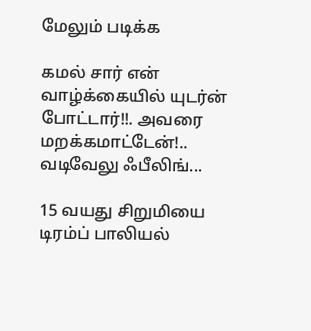மேலும் படிக்க

கமல் சார் என் வாழ்க்கையில் யுடர்ன் போட்டார்!!. அவரை மறக்கமாட்டேன்!.. வடிவேலு ஃபீலிங்...

15 வயது சிறுமியை டிரம்ப் பாலியல்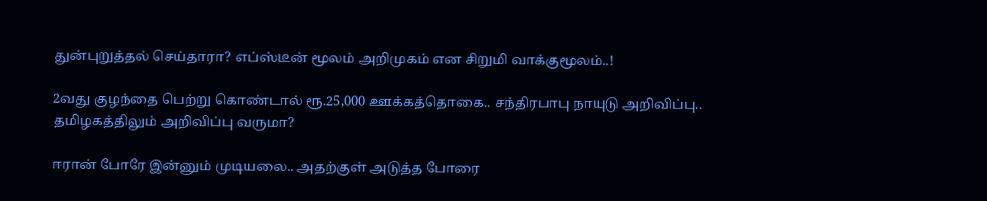துன்புறுத்தல் செய்தாரா? எப்ஸ்டீன் மூலம் அறிமுகம் என சிறுமி வாக்குமூலம்..!

2வது குழந்தை பெற்று கொண்டால் ரூ.25,000 ஊக்கத்தொகை.. சந்திரபாபு நாயுடு அறிவிப்பு.. தமிழகத்திலும் அறிவிப்பு வருமா?

ஈரான் போரே இன்னும் முடியலை.. அதற்குள் அடுத்த போரை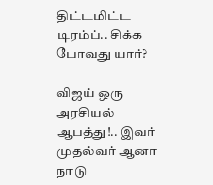திட்டமிட்ட டிரம்ப்.. சிக்க போவது யார்?

விஜய் ஒரு அரசியல் ஆபத்து!.. இவர் முதல்வர் ஆனா நாடு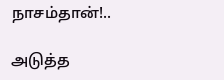நாசம்தான்!..

அடுத்த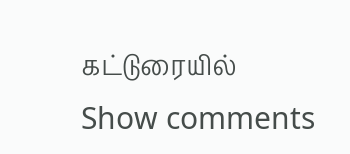கட்டுரையில்
Show comments